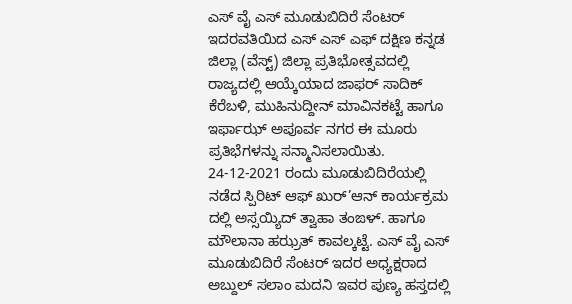ಎಸ್ ವೈ ಎಸ್ ಮೂಡುಬಿದಿರೆ ಸೆಂಟರ್ ಇದರವತಿಯಿದ ಎಸ್ ಎಸ್ ಎಫ್ ದಕ್ಷಿಣ ಕನ್ನಡ ಜಿಲ್ಲಾ (ವೆಸ್ಟ್) ಜಿಲ್ಲಾ ಪ್ರತಿಭೋತ್ಸವದಲ್ಲಿ ರಾಜ್ಯದಲ್ಲಿ ಆಯ್ಕೆಯಾದ ಜಾಫರ್ ಸಾದಿಕ್ ಕೆರೆಬಳಿ, ಮುಹಿನುದ್ದೀನ್ ಮಾವಿನಕಟ್ಟೆ ಹಾಗೂ ಇರ್ಫಾಝ್ ಅಪೂರ್ವ ನಗರ ಈ ಮೂರು ಪ್ರತಿಭೆಗಳನ್ನು ಸನ್ಮಾನಿಸಲಾಯಿತು.
24-12-2021 ರಂದು ಮೂಡುಬಿದಿರೆಯಲ್ಲಿ ನಡೆದ ಸ್ಪಿರಿಟ್ ಆಫ್ ಖುರ್’ಆನ್ ಕಾರ್ಯಕ್ರಮ ದಲ್ಲಿ ಅಸ್ಸಯ್ಯಿದ್ ತ್ವಾಹಾ ತಂಙಳ್. ಹಾಗೂ ಮೌಲಾನಾ ಹಝ್ರತ್ ಕಾವಲ್ಕಟ್ಟೆ. ಎಸ್ ವೈ ಎಸ್ ಮೂಡುಬಿದಿರೆ ಸೆಂಟರ್ ಇದರ ಅಧ್ಯಕ್ಷರಾದ ಅಬ್ದುಲ್ ಸಲಾಂ ಮದನಿ ಇವರ ಪುಣ್ಯ ಹಸ್ತದಲ್ಲಿ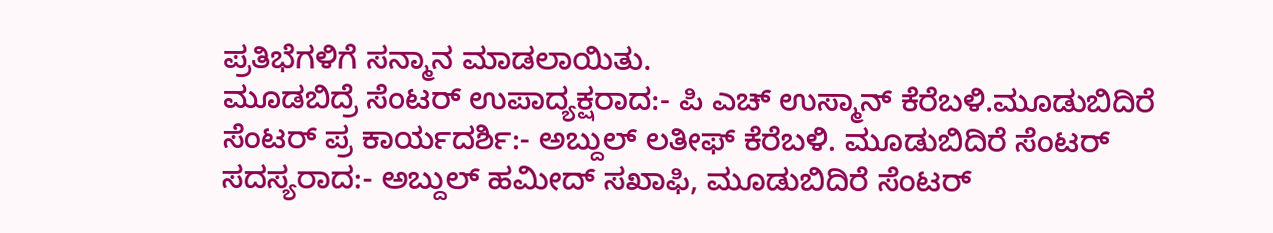ಪ್ರತಿಭೆಗಳಿಗೆ ಸನ್ಮಾನ ಮಾಡಲಾಯಿತು.
ಮೂಡಬಿದ್ರೆ ಸೆಂಟರ್ ಉಪಾದ್ಯಕ್ಷರಾದ:- ಪಿ ಎಚ್ ಉಸ್ಮಾನ್ ಕೆರೆಬಳಿ.ಮೂಡುಬಿದಿರೆ ಸೆಂಟರ್ ಪ್ರ ಕಾರ್ಯದರ್ಶಿ:- ಅಬ್ದುಲ್ ಲತೀಫ್ ಕೆರೆಬಳಿ. ಮೂಡುಬಿದಿರೆ ಸೆಂಟರ್ ಸದಸ್ಯರಾದ:- ಅಬ್ದುಲ್ ಹಮೀದ್ ಸಖಾಫಿ, ಮೂಡುಬಿದಿರೆ ಸೆಂಟರ್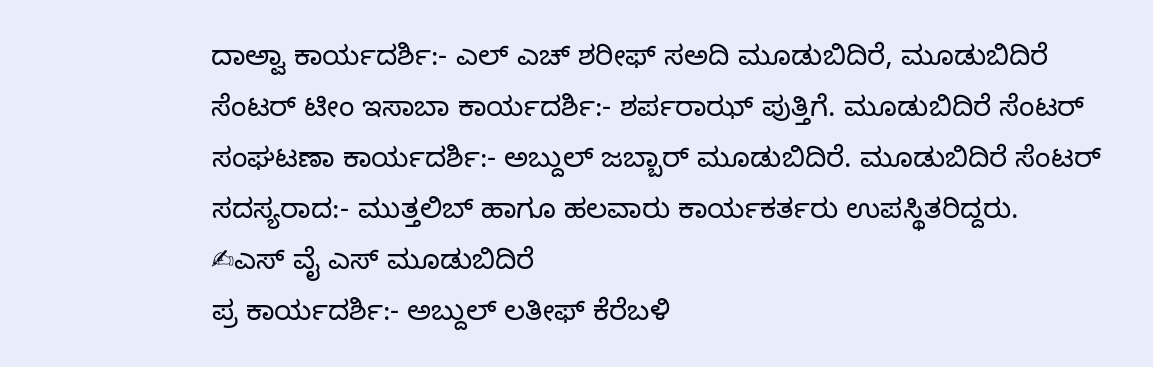ದಾಅ್ವಾ ಕಾರ್ಯದರ್ಶಿ:- ಎಲ್ ಎಚ್ ಶರೀಫ್ ಸಅದಿ ಮೂಡುಬಿದಿರೆ, ಮೂಡುಬಿದಿರೆ ಸೆಂಟರ್ ಟೀಂ ಇಸಾಬಾ ಕಾರ್ಯದರ್ಶಿ:- ಶರ್ಪರಾಝ್ ಪುತ್ತಿಗೆ. ಮೂಡುಬಿದಿರೆ ಸೆಂಟರ್ ಸಂಘಟಣಾ ಕಾರ್ಯದರ್ಶಿ:- ಅಬ್ದುಲ್ ಜಬ್ಬಾರ್ ಮೂಡುಬಿದಿರೆ. ಮೂಡುಬಿದಿರೆ ಸೆಂಟರ್ ಸದಸ್ಯರಾದ:- ಮುತ್ತಲಿಬ್ ಹಾಗೂ ಹಲವಾರು ಕಾರ್ಯಕರ್ತರು ಉಪಸ್ಥಿತರಿದ್ದರು.
✍ಎಸ್ ವೈ ಎಸ್ ಮೂಡುಬಿದಿರೆ
ಪ್ರ ಕಾರ್ಯದರ್ಶಿ:- ಅಬ್ದುಲ್ ಲತೀಫ್ ಕೆರೆಬಳಿ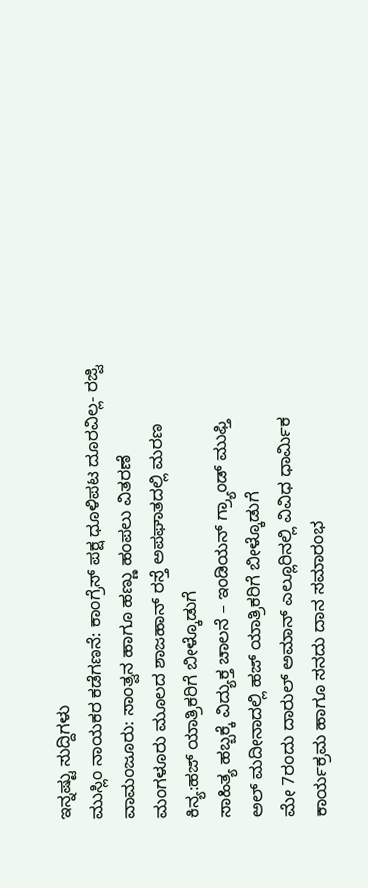ಇನ್ನಷ್ಟು ಸುದ್ದಿಗಳು
ಮುಸ್ಲಿಂ ನಾಯಕರ ಕಡೆಗಣನೆ: ಕಾಂಗ್ರೆಸ್ ಪಕ್ಷ ಧೂಳಿಪಟ ದೂರವಿಲ್ಲ- ರಜ್ವಿ
ವಾಮಂಜೂರು: ಸಾಂತ್ವನ ಹಾಗೂ ಹಣ್ಣು ಹಂಪಲು ವಿತರಣೆ
ಮಂಗಳೂರು ಮೂಲದ ಶಾಜಹಾನ್ ರಸ್ತೆ ಅಪಘಾತದಲ್ಲಿ ಮರಣ
ಕಿನ್ಯ:ಹಜ್ ಯಾತ್ರಿಕರಿಗೆ ಬೀಳ್ಕೊಡುಗೆ
ಸಾಹಿತ್ಯ ಹಬ್ಬಕ್ಕೆ ವಿದ್ಯುಕ್ತ ಚಾಲನೆ – ಇಂಡಿಯನ್ ಗ್ರ್ಯಾಂಡ್ ಮುಫ್ತಿ
ಅಲ್ ಮದೀನಾದಲ್ಲಿ ಹಜ್ ಯಾತ್ರಿಕರಿಗೆ ಬೀಳ್ಕೊಡುಗೆ
ಮೇ 7ರಂದು ದಾರುಲ್ ಅಮಾನ್ ಎಲ್ಲೂರಿನಲ್ಲಿ ವಿವಿಧ ಧಾರ್ಮಿಕ ಕಾರ್ಯಕ್ರಮ ಹಾಗೂ ಸನದು ದಾನ ಸಮಾರಂಭ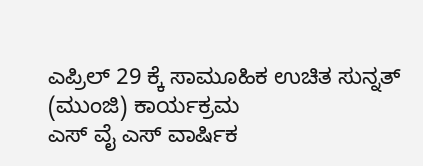ಎಪ್ರಿಲ್ 29 ಕ್ಕೆ ಸಾಮೂಹಿಕ ಉಚಿತ ಸುನ್ನತ್ (ಮುಂಜಿ) ಕಾರ್ಯಕ್ರಮ
ಎಸ್ ವೈ ಎಸ್ ವಾರ್ಷಿಕ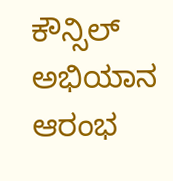ಕೌನ್ಸಿಲ್ ಅಭಿಯಾನ ಆರಂಭ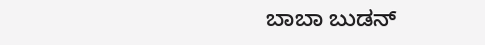ಬಾಬಾ ಬುಡನ್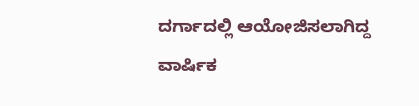ದರ್ಗಾದಲ್ಲಿ ಆಯೋಜಿಸಲಾಗಿದ್ದ ವಾರ್ಷಿಕ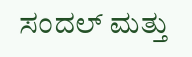ಸಂದಲ್ ಮತ್ತು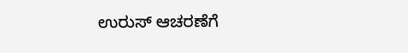ಉರುಸ್ ಆಚರಣೆಗೆ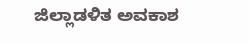ಜಿಲ್ಲಾಡಳಿತ ಅವಕಾಶ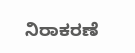ನಿರಾಕರಣೆ